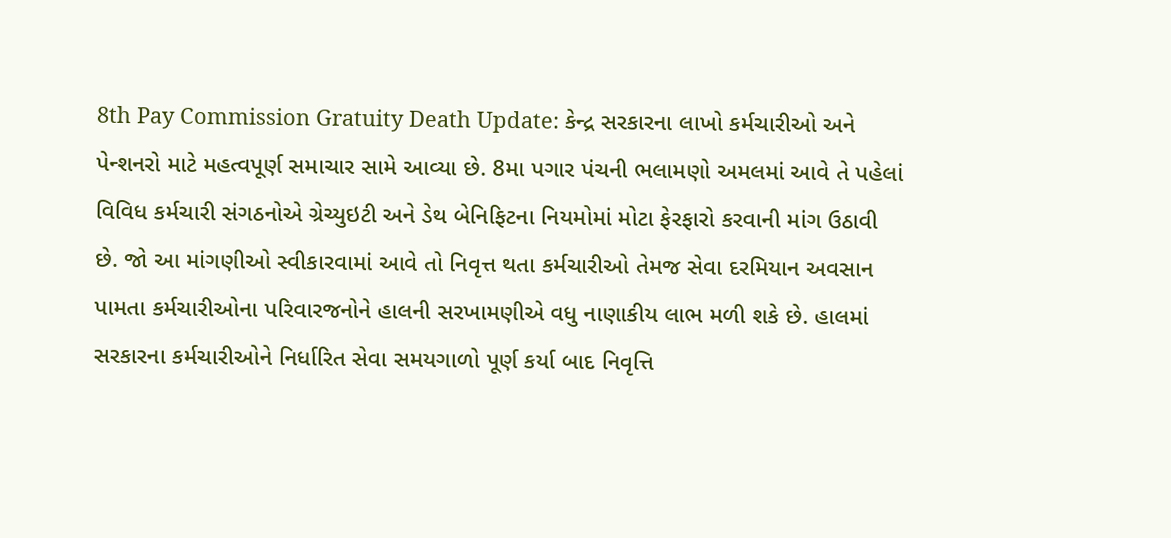8th Pay Commission Gratuity Death Update: કેન્દ્ર સરકારના લાખો કર્મચારીઓ અને પેન્શનરો માટે મહત્વપૂર્ણ સમાચાર સામે આવ્યા છે. 8મા પગાર પંચની ભલામણો અમલમાં આવે તે પહેલાં વિવિધ કર્મચારી સંગઠનોએ ગ્રેચ્યુઇટી અને ડેથ બેનિફિટના નિયમોમાં મોટા ફેરફારો કરવાની માંગ ઉઠાવી છે. જો આ માંગણીઓ સ્વીકારવામાં આવે તો નિવૃત્ત થતા કર્મચારીઓ તેમજ સેવા દરમિયાન અવસાન પામતા કર્મચારીઓના પરિવારજનોને હાલની સરખામણીએ વધુ નાણાકીય લાભ મળી શકે છે. હાલમાં સરકારના કર્મચારીઓને નિર્ધારિત સેવા સમયગાળો પૂર્ણ કર્યા બાદ નિવૃત્તિ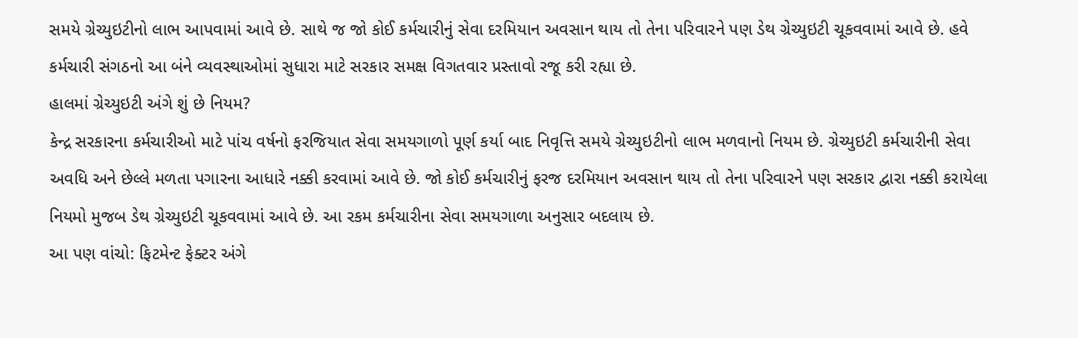સમયે ગ્રેચ્યુઇટીનો લાભ આપવામાં આવે છે. સાથે જ જો કોઈ કર્મચારીનું સેવા દરમિયાન અવસાન થાય તો તેના પરિવારને પણ ડેથ ગ્રેચ્યુઇટી ચૂકવવામાં આવે છે. હવે કર્મચારી સંગઠનો આ બંને વ્યવસ્થાઓમાં સુધારા માટે સરકાર સમક્ષ વિગતવાર પ્રસ્તાવો રજૂ કરી રહ્યા છે.
હાલમાં ગ્રેચ્યુઇટી અંગે શું છે નિયમ?
કેન્દ્ર સરકારના કર્મચારીઓ માટે પાંચ વર્ષનો ફરજિયાત સેવા સમયગાળો પૂર્ણ કર્યા બાદ નિવૃત્તિ સમયે ગ્રેચ્યુઇટીનો લાભ મળવાનો નિયમ છે. ગ્રેચ્યુઇટી કર્મચારીની સેવા અવધિ અને છેલ્લે મળતા પગારના આધારે નક્કી કરવામાં આવે છે. જો કોઈ કર્મચારીનું ફરજ દરમિયાન અવસાન થાય તો તેના પરિવારને પણ સરકાર દ્વારા નક્કી કરાયેલા નિયમો મુજબ ડેથ ગ્રેચ્યુઇટી ચૂકવવામાં આવે છે. આ રકમ કર્મચારીના સેવા સમયગાળા અનુસાર બદલાય છે.
આ પણ વાંચો: ફિટમેન્ટ ફેક્ટર અંગે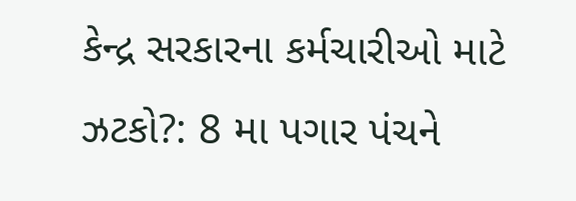કેન્દ્ર સરકારના કર્મચારીઓ માટે ઝટકો?: 8 મા પગાર પંચને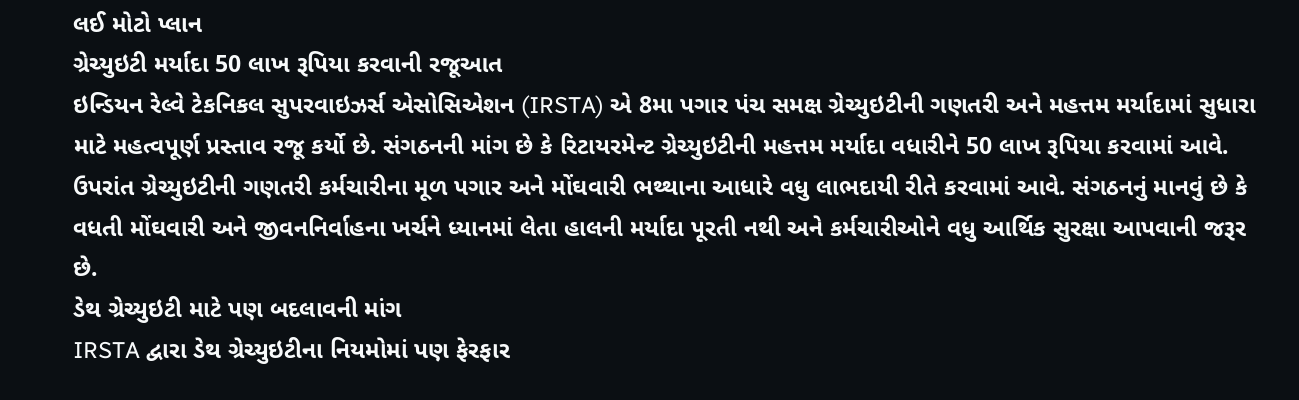લઈ મોટો પ્લાન
ગ્રેચ્યુઇટી મર્યાદા 50 લાખ રૂપિયા કરવાની રજૂઆત
ઇન્ડિયન રેલ્વે ટેકનિકલ સુપરવાઇઝર્સ એસોસિએશન (IRSTA) એ 8મા પગાર પંચ સમક્ષ ગ્રેચ્યુઇટીની ગણતરી અને મહત્તમ મર્યાદામાં સુધારા માટે મહત્વપૂર્ણ પ્રસ્તાવ રજૂ કર્યો છે. સંગઠનની માંગ છે કે રિટાયરમેન્ટ ગ્રેચ્યુઇટીની મહત્તમ મર્યાદા વધારીને 50 લાખ રૂપિયા કરવામાં આવે. ઉપરાંત ગ્રેચ્યુઇટીની ગણતરી કર્મચારીના મૂળ પગાર અને મોંઘવારી ભથ્થાના આધારે વધુ લાભદાયી રીતે કરવામાં આવે. સંગઠનનું માનવું છે કે વધતી મોંઘવારી અને જીવનનિર્વાહના ખર્ચને ધ્યાનમાં લેતા હાલની મર્યાદા પૂરતી નથી અને કર્મચારીઓને વધુ આર્થિક સુરક્ષા આપવાની જરૂર છે.
ડેથ ગ્રેચ્યુઇટી માટે પણ બદલાવની માંગ
IRSTA દ્વારા ડેથ ગ્રેચ્યુઇટીના નિયમોમાં પણ ફેરફાર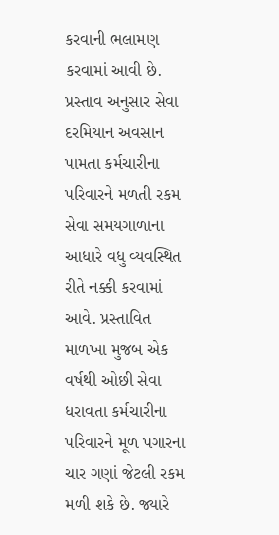કરવાની ભલામણ કરવામાં આવી છે. પ્રસ્તાવ અનુસાર સેવા દરમિયાન અવસાન પામતા કર્મચારીના પરિવારને મળતી રકમ સેવા સમયગાળાના આધારે વધુ વ્યવસ્થિત રીતે નક્કી કરવામાં આવે. પ્રસ્તાવિત માળખા મુજબ એક વર્ષથી ઓછી સેવા ધરાવતા કર્મચારીના પરિવારને મૂળ પગારના ચાર ગણાં જેટલી રકમ મળી શકે છે. જ્યારે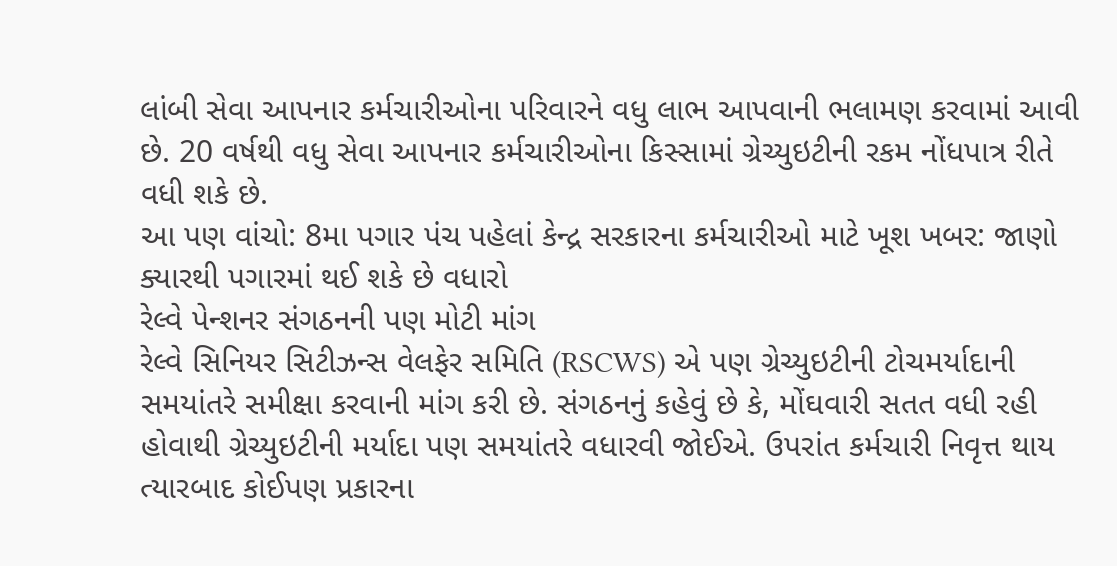લાંબી સેવા આપનાર કર્મચારીઓના પરિવારને વધુ લાભ આપવાની ભલામણ કરવામાં આવી છે. 20 વર્ષથી વધુ સેવા આપનાર કર્મચારીઓના કિસ્સામાં ગ્રેચ્યુઇટીની રકમ નોંધપાત્ર રીતે વધી શકે છે.
આ પણ વાંચો: 8મા પગાર પંચ પહેલાં કેન્દ્ર સરકારના કર્મચારીઓ માટે ખૂશ ખબર: જાણો ક્યારથી પગારમાં થઈ શકે છે વધારો
રેલ્વે પેન્શનર સંગઠનની પણ મોટી માંગ
રેલ્વે સિનિયર સિટીઝન્સ વેલફેર સમિતિ (RSCWS) એ પણ ગ્રેચ્યુઇટીની ટોચમર્યાદાની સમયાંતરે સમીક્ષા કરવાની માંગ કરી છે. સંગઠનનું કહેવું છે કે, મોંઘવારી સતત વધી રહી હોવાથી ગ્રેચ્યુઇટીની મર્યાદા પણ સમયાંતરે વધારવી જોઈએ. ઉપરાંત કર્મચારી નિવૃત્ત થાય ત્યારબાદ કોઈપણ પ્રકારના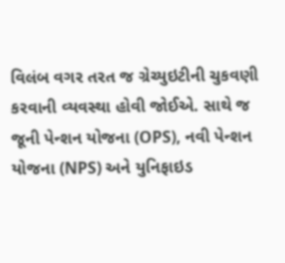વિલંબ વગર તરત જ ગ્રેચ્યુઇટીની ચુકવણી કરવાની વ્યવસ્થા હોવી જોઈએ. સાથે જ જૂની પેન્શન યોજના (OPS), નવી પેન્શન યોજના (NPS) અને યુનિફાઇડ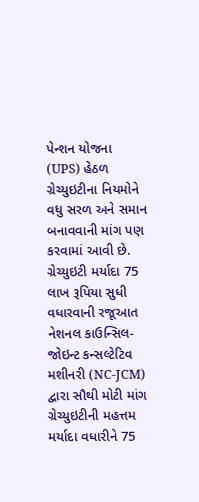પેન્શન યોજના (UPS) હેઠળ ગ્રેચ્યુઇટીના નિયમોને વધુ સરળ અને સમાન બનાવવાની માંગ પણ કરવામાં આવી છે.
ગ્રેચ્યુઇટી મર્યાદા 75 લાખ રૂપિયા સુધી વધારવાની રજૂઆત
નેશનલ કાઉન્સિલ-જોઇન્ટ કન્સલ્ટેટિવ મશીનરી (NC-JCM) દ્વારા સૌથી મોટી માંગ ગ્રેચ્યુઇટીની મહત્તમ મર્યાદા વધારીને 75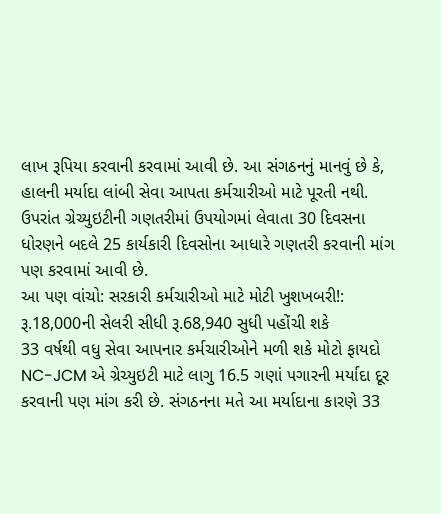લાખ રૂપિયા કરવાની કરવામાં આવી છે. આ સંગઠનનું માનવું છે કે, હાલની મર્યાદા લાંબી સેવા આપતા કર્મચારીઓ માટે પૂરતી નથી. ઉપરાંત ગ્રેચ્યુઇટીની ગણતરીમાં ઉપયોગમાં લેવાતા 30 દિવસના ધોરણને બદલે 25 કાર્યકારી દિવસોના આધારે ગણતરી કરવાની માંગ પણ કરવામાં આવી છે.
આ પણ વાંચો: સરકારી કર્મચારીઓ માટે મોટી ખુશખબરી!: રૂ.18,000ની સેલરી સીધી રૂ.68,940 સુધી પહોંચી શકે
33 વર્ષથી વધુ સેવા આપનાર કર્મચારીઓને મળી શકે મોટો ફાયદો
NC-JCM એ ગ્રેચ્યુઇટી માટે લાગુ 16.5 ગણાં પગારની મર્યાદા દૂર કરવાની પણ માંગ કરી છે. સંગઠનના મતે આ મર્યાદાના કારણે 33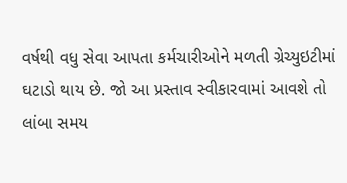વર્ષથી વધુ સેવા આપતા કર્મચારીઓને મળતી ગ્રેચ્યુઇટીમાં ઘટાડો થાય છે. જો આ પ્રસ્તાવ સ્વીકારવામાં આવશે તો લાંબા સમય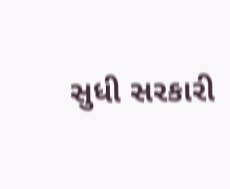સુધી સરકારી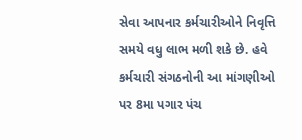સેવા આપનાર કર્મચારીઓને નિવૃત્તિ સમયે વધુ લાભ મળી શકે છે. હવે કર્મચારી સંગઠનોની આ માંગણીઓ પર 8મા પગાર પંચ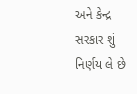અને કેન્દ્ર સરકાર શું નિર્ણય લે છે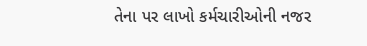તેના પર લાખો કર્મચારીઓની નજર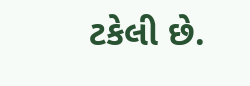ટકેલી છે.